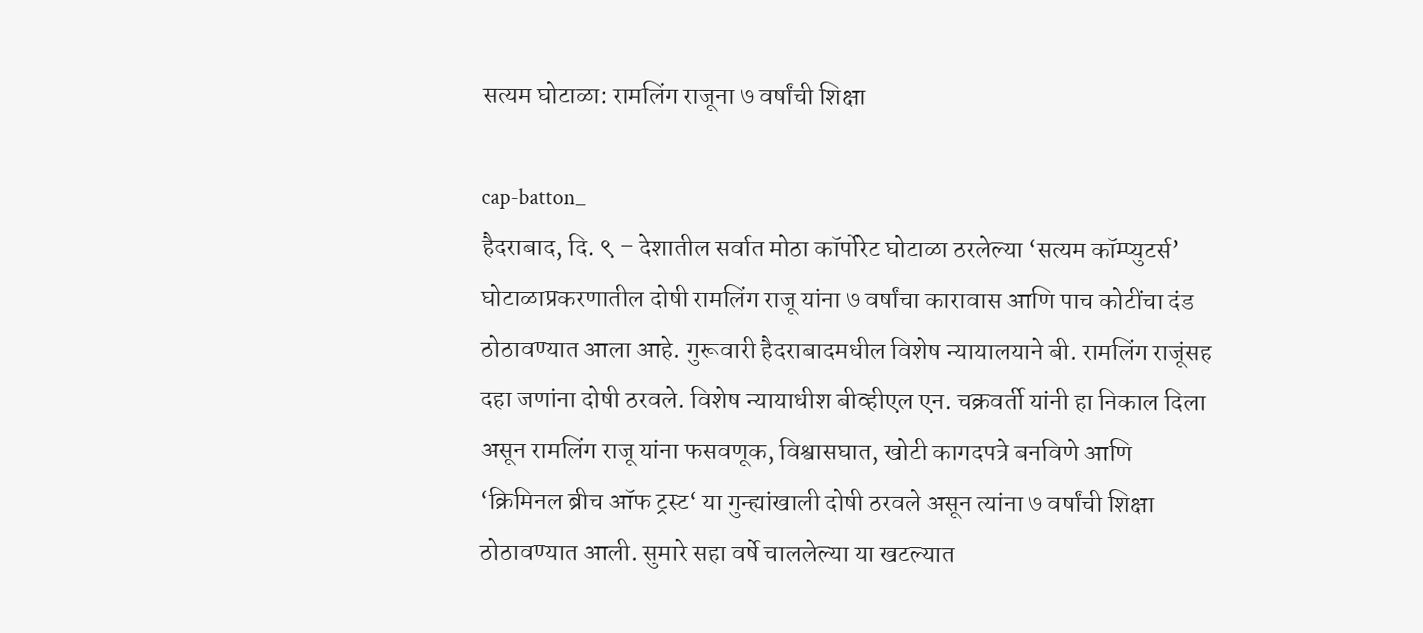सत्यम घोटाळा: रामलिंग राजूना ७ वर्षांची शिक्षा

cap-batton_
हैदराबाद, दि. ९ – देशातील सर्वात मोठा कॉर्पोरेट घोटाळा ठरलेल्या ‘सत्यम कॉम्प्युटर्स’ घोटाळाप्रकरणातील दोषी रामलिंग राजू यांना ७ वर्षांचा कारावास आणि पाच कोटींचा दंड ठोठावण्यात आला आहे. गुरूवारी हैदराबादमधील विशेष न्यायालयाने बी. रामलिंग राजूंसह दहा जणांना दोषी ठरवले. विशेष न्यायाधीश बीव्हीएल एन. चक्रवर्ती यांनी हा निकाल दिला असून रामलिंग राजू यांना फसवणूक, विश्वासघात, खोटी कागदपत्रे बनविणे आणि ‘क्रिमिनल ब्रीच ऑफ ट्रस्ट‘ या गुन्ह्यांखाली दोषी ठरवले असून त्यांना ७ वर्षांची शिक्षा ठोठावण्यात आली. सुमारे सहा वर्षे चाललेल्या या खटल्यात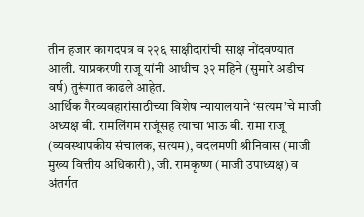तीन हजार कागदपत्र व २२६ साक्षीदारांची साक्ष नोंदवण्यात आली. याप्रकरणी राजू यांनी आधीच ३२ महिने (सुमारे अडीच वर्ष) तुरूंगात काढले आहेत.
आर्थिक गैरव्यवहारांसाठीच्या विशेष न्यायालयाने ‘सत्यम’चे माजी अध्यक्ष बी. रामलिंगम राजूंसह त्याचा भाऊ बी. रामा राजू (व्यवस्थापकीय संचालक, सत्यम), वदलमणी श्रीनिवास (माजी मुख्य वित्तीय अधिकारी), जी. रामकृष्ण (माजी उपाध्यक्ष) व अंतर्गत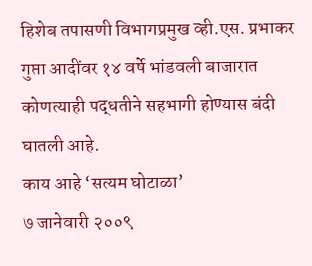हिशेब तपासणी विभागप्रमुख व्ही.एस. प्रभाकर गुप्ता आदींवर १४ वर्षे भांडवली बाजारात कोणत्याही पद्धतीने सहभागी होण्यास बंदी घातली आहे.
काय आहे ‘सत्यम घोटाळा’
७ जानेवारी २००९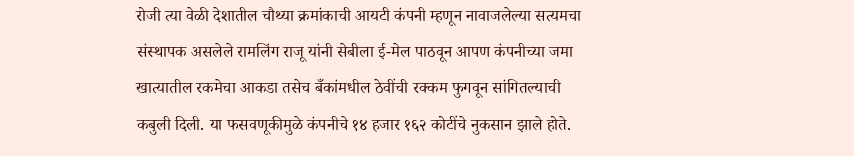रोजी त्या वेळी देशातील चौथ्या क्रमांकाची आयटी कंपनी म्हणून नावाजलेल्या सत्यमचा संस्थापक असलेले रामलिंग राजू यांनी सेबीला ई-मेल पाठवून आपण कंपनीच्या जमा खात्यातील रकमेचा आकडा तसेच बँकांमधील ठेवींची रक्कम फुगवून सांगितल्याची कबुली दिली. या फसवणूकीमुळे कंपनीचे १४ हजार १६२ कोटींचे नुकसान झाले होते.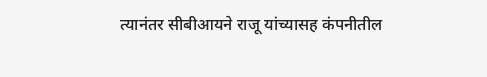त्यानंतर सीबीआयने राजू यांच्यासह कंपनीतील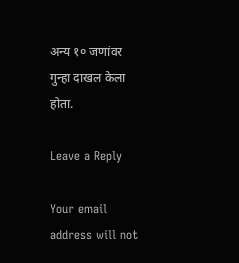अन्य १० जणांवर गुन्हा दाखल केला होता.

Leave a Reply

Your email address will not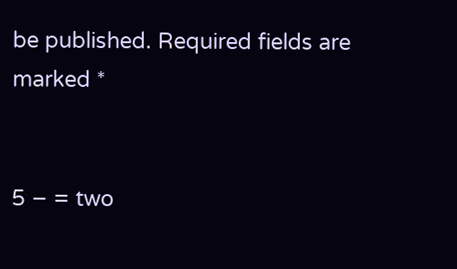be published. Required fields are marked *


5 − = two